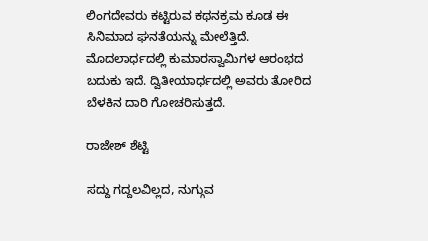ಲಿಂಗದೇವರು ಕಟ್ಟಿರುವ ಕಥನಕ್ರಮ ಕೂಡ ಈ ಸಿನಿಮಾದ ಘನತೆಯನ್ನು ಮೇಲೆತ್ತಿದೆ. ಮೊದಲಾರ್ಧದಲ್ಲಿ ಕುಮಾರಸ್ವಾಮಿಗಳ ಆರಂಭದ ಬದುಕು ಇದೆ. ದ್ವಿತೀಯಾರ್ಧದಲ್ಲಿ ಅವರು ತೋರಿದ ಬೆಳಕಿನ ದಾರಿ ಗೋಚರಿಸುತ್ತದೆ.

ರಾಜೇಶ್ ಶೆಟ್ಟಿ

ಸದ್ದು ಗದ್ದಲವಿಲ್ಲದ, ನುಗ್ಗುವ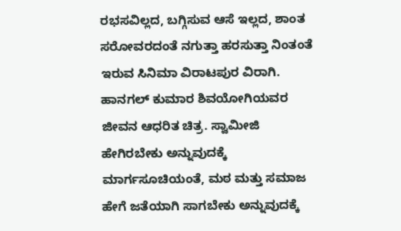ರಭಸವಿಲ್ಲದ, ಬಗ್ಗಿಸುವ ಆಸೆ ಇಲ್ಲದ, ಶಾಂತ ಸರೋವರದಂತೆ ನಗುತ್ತಾ ಹರಸುತ್ತಾ ನಿಂತಂತೆ ಇರುವ ಸಿನಿಮಾ ವಿರಾಟಪುರ ವಿರಾಗಿ. ಹಾನಗಲ್‌ ಕುಮಾರ ಶಿವಯೋಗಿಯವರ ಜೀವನ ಆಧರಿತ ಚಿತ್ರ. ಸ್ವಾಮೀಜಿ ಹೇಗಿರಬೇಕು ಅನ್ನುವುದಕ್ಕೆ ಮಾರ್ಗಸೂಚಿಯಂತೆ, ಮಠ ಮತ್ತು ಸಮಾಜ ಹೇಗೆ ಜತೆಯಾಗಿ ಸಾಗಬೇಕು ಅನ್ನುವುದಕ್ಕೆ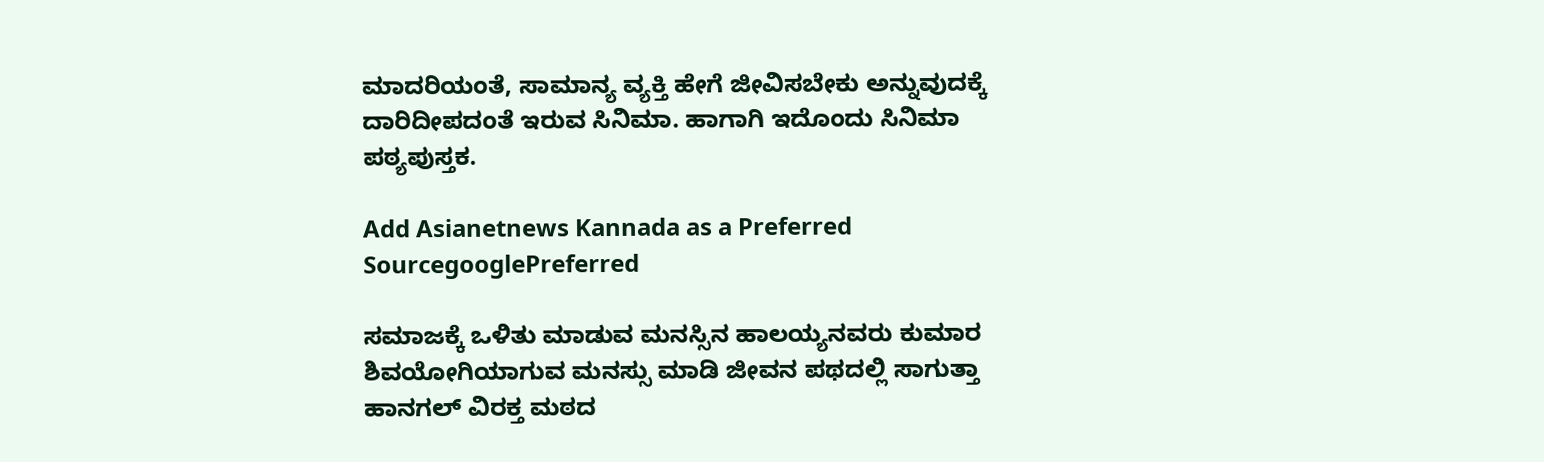ಮಾದರಿಯಂತೆ, ಸಾಮಾನ್ಯ ವ್ಯಕ್ತಿ ಹೇಗೆ ಜೀವಿಸಬೇಕು ಅನ್ನುವುದಕ್ಕೆ ದಾರಿದೀಪದಂತೆ ಇರುವ ಸಿನಿಮಾ. ಹಾಗಾಗಿ ಇದೊಂದು ಸಿನಿಮಾ ಪಠ್ಯಪುಸ್ತಕ.

Add Asianetnews Kannada as a Preferred SourcegooglePreferred

ಸಮಾಜಕ್ಕೆ ಒಳಿತು ಮಾಡುವ ಮನಸ್ಸಿನ ಹಾಲಯ್ಯನವರು ಕುಮಾರ ಶಿವಯೋಗಿಯಾಗುವ ಮನಸ್ಸು ಮಾಡಿ ಜೀವನ ಪಥದಲ್ಲಿ ಸಾಗುತ್ತಾ ಹಾನಗಲ್‌ ವಿರಕ್ತ ಮಠದ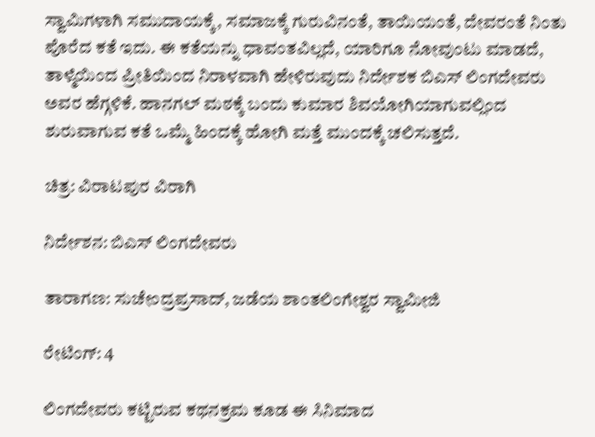ಸ್ವಾಮಿಗಳಾಗಿ ಸಮುದಾಯಕ್ಕೆ, ಸಮಾಜಕ್ಕೆ ಗುರುವಿನಂತೆ, ತಾಯಿಯಂತೆ, ದೇವರಂತೆ ನಿಂತು ಪೊರೆದ ಕತೆ ಇದು. ಈ ಕತೆಯನ್ನು ಧಾವಂತವಿಲ್ಲದೆ, ಯಾರಿಗೂ ನೋವುಂಟು ಮಾಡದೆ, ತಾಳ್ಮೆಯಿಂದ ಪ್ರೀತಿಯಿಂದ ನಿರಾಳವಾಗಿ ಹೇಳಿರುವುದು ನಿರ್ದೇಶಕ ಬಿಎಸ್‌ ಲಿಂಗದೇವರು ಅವರ ಹೆಗ್ಗಳಿಕೆ. ಹಾನಗಲ್‌ ಮಠಕ್ಕೆ ಬಂದು ಕುಮಾರ ಶಿವಯೋಗಿಯಾಗುವಲ್ಲಿಂದ ಶುರುವಾಗುವ ಕತೆ ಒಮ್ಮೆ ಹಿಂದಕ್ಕೆ ಹೋಗಿ ಮತ್ತೆ ಮುಂದಕ್ಕೆ ಚಲಿಸುತ್ತದೆ.

ಚಿತ್ರ: ವಿರಾಟಪುರ ವಿರಾಗಿ

ನಿರ್ದೇಶನ: ಬಿಎಸ್‌ ಲಿಂಗದೇವರು

ತಾರಾಗಣ: ಸುಚೇಂದ್ರಪ್ರಸಾದ್‌, ಜಡೆಯ ಶಾಂತಲಿಂಗೇಶ್ವರ ಸ್ವಾಮೀಜಿ

ರೇಟಿಂಗ್‌: 4

ಲಿಂಗದೇವರು ಕಟ್ಟಿರುವ ಕಥನಕ್ರಮ ಕೂಡ ಈ ಸಿನಿಮಾದ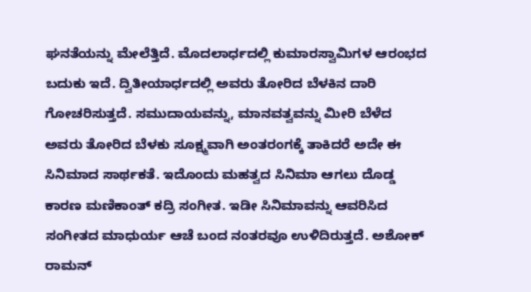ಘನತೆಯನ್ನು ಮೇಲೆತ್ತಿದೆ. ಮೊದಲಾರ್ಧದಲ್ಲಿ ಕುಮಾರಸ್ವಾಮಿಗಳ ಆರಂಭದ ಬದುಕು ಇದೆ. ದ್ವಿತೀಯಾರ್ಧದಲ್ಲಿ ಅವರು ತೋರಿದ ಬೆಳಕಿನ ದಾರಿ ಗೋಚರಿಸುತ್ತದೆ. ಸಮುದಾಯವನ್ನು, ಮಾನವತ್ವವನ್ನು ಮೀರಿ ಬೆಳೆದ ಅವರು ತೋರಿದ ಬೆಳಕು ಸೂಕ್ಷ್ಮವಾಗಿ ಅಂತರಂಗಕ್ಕೆ ತಾಕಿದರೆ ಅದೇ ಈ ಸಿನಿಮಾದ ಸಾರ್ಥಕತೆ. ಇದೊಂದು ಮಹತ್ವದ ಸಿನಿಮಾ ಆಗಲು ದೊಡ್ಡ ಕಾರಣ ಮಣಿಕಾಂತ್‌ ಕದ್ರಿ ಸಂಗೀತ. ಇಡೀ ಸಿನಿಮಾವನ್ನು ಆವರಿಸಿದ ಸಂಗೀತದ ಮಾಧುರ್ಯ ಆಚೆ ಬಂದ ನಂತರವೂ ಉಳಿದಿರುತ್ತದೆ. ಅಶೋಕ್‌ ರಾಮನ್‌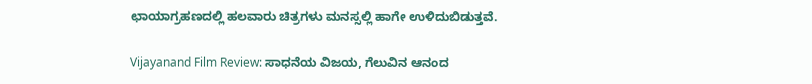ಛಾಯಾಗ್ರಹಣದಲ್ಲಿ ಹಲವಾರು ಚಿತ್ರಗಳು ಮನಸ್ಸಲ್ಲಿ ಹಾಗೇ ಉಳಿದುಬಿಡುತ್ತವೆ.

Vijayanand Film Review: ಸಾಧನೆಯ ವಿಜಯ, ಗೆಲುವಿನ ಆನಂದ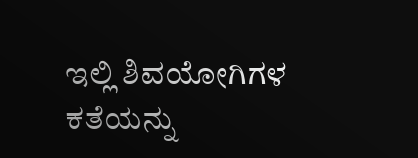ಇಲ್ಲಿ ಶಿವಯೋಗಿಗಳ ಕತೆಯನ್ನು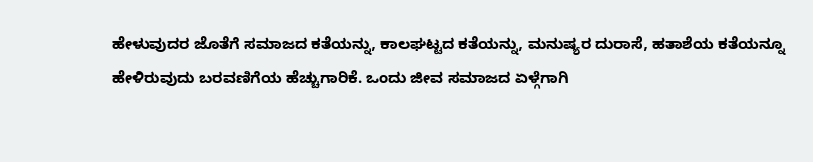ಹೇಳುವುದರ ಜೊತೆಗೆ ಸಮಾಜದ ಕತೆಯನ್ನು, ಕಾಲಘಟ್ಟದ ಕತೆಯನ್ನು, ಮನುಷ್ಯರ ದುರಾಸೆ, ಹತಾಶೆಯ ಕತೆಯನ್ನೂ ಹೇಳಿರುವುದು ಬರವಣಿಗೆಯ ಹೆಚ್ಚುಗಾರಿಕೆ. ಒಂದು ಜೀವ ಸಮಾಜದ ಏಳ್ಗೆಗಾಗಿ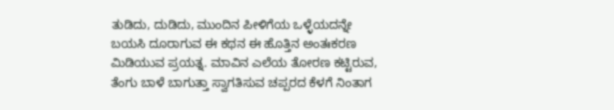ತುಡಿದು, ದುಡಿದು, ಮುಂದಿನ ಪೀಳಿಗೆಯ ಒಳ್ಳೆಯದನ್ನೇ ಬಯಸಿ ದೂರಾಗುವ ಈ ಕಥನ ಈ ಹೊತ್ತಿನ ಅಂತಃಕರಣ ಮಿಡಿಯುವ ಪ್ರಯತ್ನ. ಮಾವಿನ ಎಲೆಯ ತೋರಣ ಕಟ್ಟಿರುವ, ತೆಂಗು ಬಾಳೆ ಬಾಗುತ್ತಾ ಸ್ವಾಗತಿಸುವ ಚಪ್ಪರದ ಕೆಳಗೆ ನಿಂತಾಗ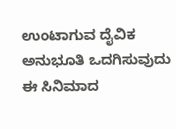ಉಂಟಾಗುವ ದೈವಿಕ ಅನುಭೂತಿ ಒದಗಿಸುವುದು ಈ ಸಿನಿಮಾದ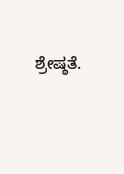ಶ್ರೇಷ್ಠತೆ.